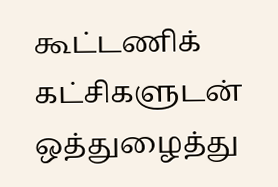கூட்டணிக் கட்சிகளுடன் ஒத்துழைத்து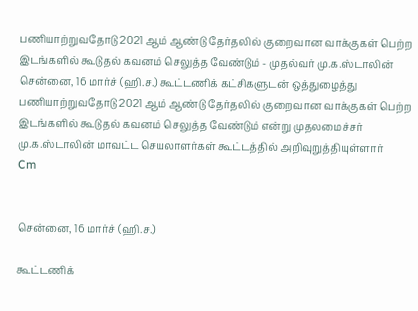பணியாற்றுவதோடு 2021 ஆம் ஆண்டு தேர்தலில் குறைவான வாக்குகள் பெற்ற இடங்களில் கூடுதல் கவனம் செலுத்த வேண்டும் - முதல்வர் மு.க.ஸ்டாலின்
சென்னை, 16 மார்ச் (ஹி.ச.) கூட்டணிக் கட்சிகளுடன் ஒத்துழைத்து பணியாற்றுவதோடு 2021 ஆம் ஆண்டு தேர்தலில் குறைவான வாக்குகள் பெற்ற இடங்களில் கூடுதல் கவனம் செலுத்த வேண்டும் என்று முதலமைச்சர் மு.க.ஸ்டாலின் மாவட்ட செயலாளர்கள் கூட்டத்தில் அறிவுறுத்தியுள்ளார்
Cm


சென்னை, 16 மார்ச் (ஹி.ச.)

கூட்டணிக்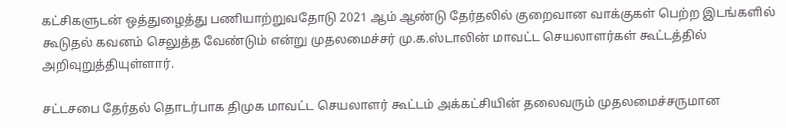கட்சிகளுடன் ஒத்துழைத்து பணியாற்றுவதோடு 2021 ஆம் ஆண்டு தேர்தலில் குறைவான வாக்குகள் பெற்ற இடங்களில் கூடுதல் கவனம் செலுத்த வேண்டும் என்று முதலமைச்சர் மு.க.ஸ்டாலின் மாவட்ட செயலாளர்கள் கூட்டத்தில் அறிவுறுத்தியுள்ளார்.

சட்டசபை தேர்தல் தொடர்பாக திமுக மாவட்ட செயலாளர் கூட்டம் அக்கட்சியின் தலைவரும் முதலமைச்சருமான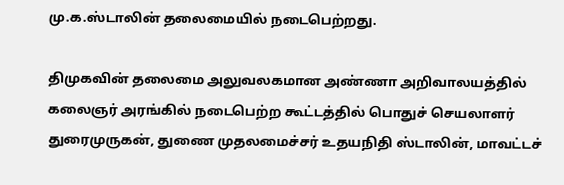மு.க.ஸ்டாலின் தலைமையில் நடைபெற்றது.

திமுகவின் தலைமை அலுவலகமான அண்ணா அறிவாலயத்தில் கலைஞர் அரங்கில் நடைபெற்ற கூட்டத்தில் பொதுச் செயலாளர் துரைமுருகன், துணை முதலமைச்சர் உதயநிதி ஸ்டாலின், மாவட்டச்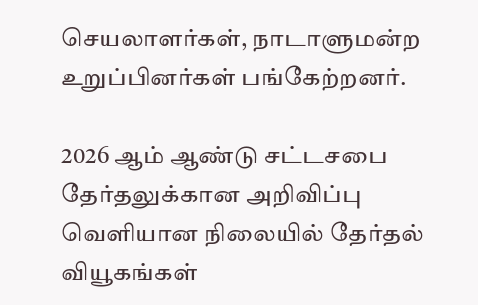செயலாளர்கள், நாடாளுமன்ற உறுப்பினர்கள் பங்கேற்றனர்.

2026 ஆம் ஆண்டு சட்டசபை தேர்தலுக்கான அறிவிப்பு வெளியான நிலையில் தேர்தல் வியூகங்கள்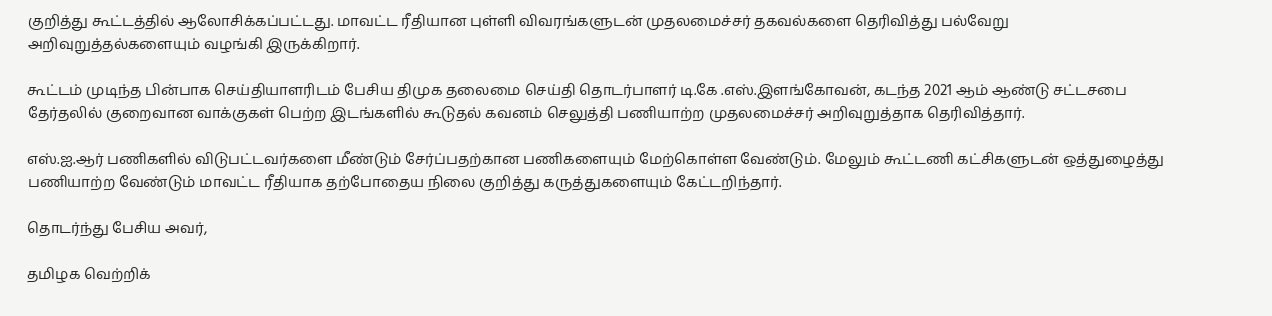குறித்து கூட்டத்தில் ஆலோசிக்கப்பட்டது. மாவட்ட ரீதியான புள்ளி விவரங்களுடன் முதலமைச்சர் தகவல்களை தெரிவித்து பல்வேறு அறிவுறுத்தல்களையும் வழங்கி இருக்கிறார்.

கூட்டம் முடிந்த பின்பாக செய்தியாளரிடம் பேசிய திமுக தலைமை செய்தி தொடர்பாளர் டி.கே .எஸ்.இளங்கோவன், கடந்த 2021 ஆம் ஆண்டு சட்டசபை தேர்தலில் குறைவான வாக்குகள் பெற்ற இடங்களில் கூடுதல் கவனம் செலுத்தி பணியாற்ற முதலமைச்சர் அறிவுறுத்தாக தெரிவித்தார்.

எஸ்.ஐ.ஆர் பணிகளில் விடுபட்டவர்களை மீண்டும் சேர்ப்பதற்கான பணிகளையும் மேற்கொள்ள வேண்டும். மேலும் கூட்டணி கட்சிகளுடன் ஒத்துழைத்து பணியாற்ற வேண்டும் மாவட்ட ரீதியாக தற்போதைய நிலை குறித்து கருத்துகளையும் கேட்டறிந்தார்.

தொடர்ந்து பேசிய அவர்,

தமிழக வெற்றிக்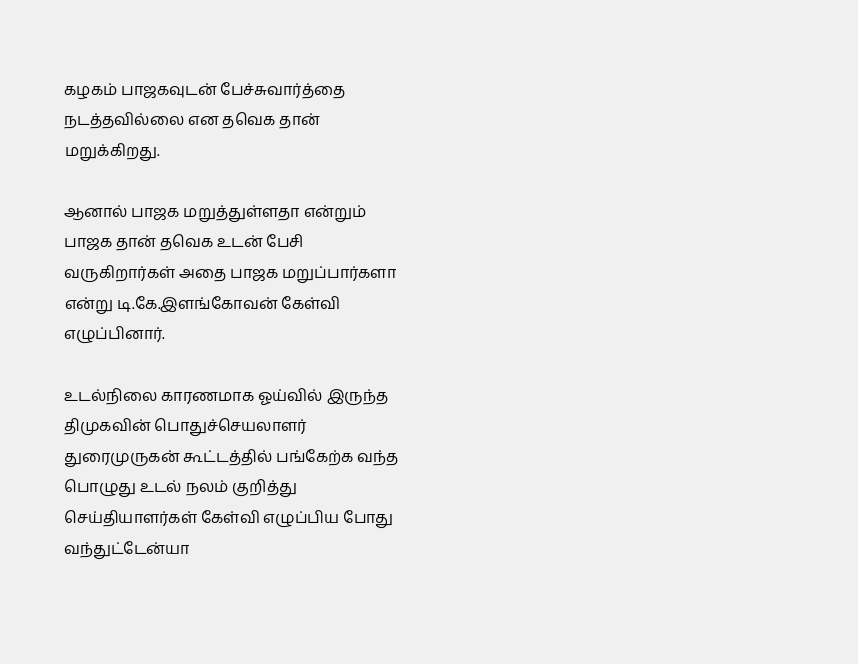கழகம் பாஜகவுடன் பேச்சுவார்த்தை நடத்தவில்லை என தவெக தான் மறுக்கிறது.

ஆனால் பாஜக மறுத்துள்ளதா என்றும் பாஜக தான் தவெக உடன் பேசி வருகிறார்கள் அதை பாஜக மறுப்பார்களா என்று டி.கே.இளங்கோவன் கேள்வி எழுப்பினார்.

உடல்நிலை காரணமாக ஓய்வில் இருந்த திமுகவின் பொதுச்செயலாளர் துரைமுருகன் கூட்டத்தில் பங்கேற்க வந்த பொழுது உடல் நலம் குறித்து செய்தியாளர்கள் கேள்வி எழுப்பிய போது வந்துட்டேன்யா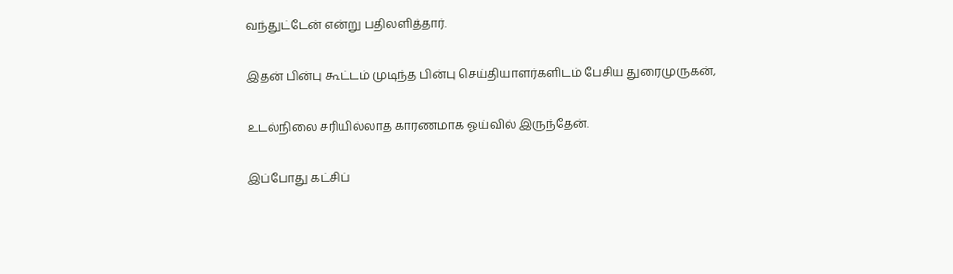வந்துட்டேன் என்று பதிலளித்தார்.

இதன் பின்பு கூட்டம் முடிந்த பின்பு செய்தியாளர்களிடம் பேசிய துரைமுருகன்,

உடல்நிலை சரியில்லாத காரணமாக ஓய்வில் இருந்தேன்.

இப்போது கட்சிப்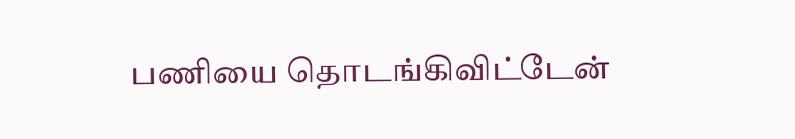பணியை தொடங்கிவிட்டேன்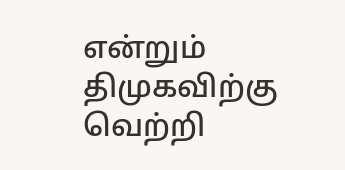என்றும் திமுகவிற்கு வெற்றி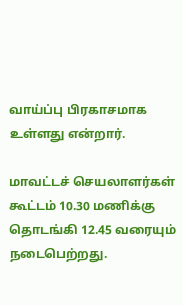வாய்ப்பு பிரகாசமாக உள்ளது என்றார்.

மாவட்டச் செயலாளர்கள் கூட்டம் 10.30 மணிக்கு தொடங்கி 12.45 வரையும் நடைபெற்றது.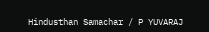Hindusthan Samachar / P YUVARAJ